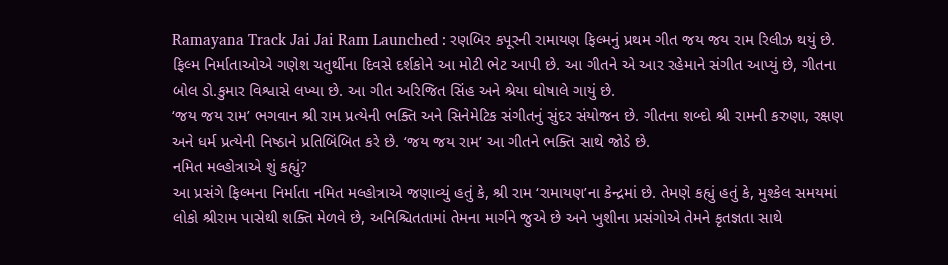Ramayana Track Jai Jai Ram Launched : રણબિર કપૂરની રામાયણ ફિલ્મનું પ્રથમ ગીત જય જય રામ રિલીઝ થયું છે. ફિલ્મ નિર્માતાઓએ ગણેશ ચતુર્થીના દિવસે દર્શકોને આ મોટી ભેટ આપી છે. આ ગીતને એ આર રહેમાને સંગીત આપ્યું છે, ગીતના બોલ ડો.કુમાર વિશ્વાસે લખ્યા છે. આ ગીત અરિજિત સિંહ અને શ્રેયા ઘોષાલે ગાયું છે.
‘જય જય રામ’ ભગવાન શ્રી રામ પ્રત્યેની ભક્તિ અને સિનેમેટિક સંગીતનું સુંદર સંયોજન છે. ગીતના શબ્દો શ્રી રામની કરુણા, રક્ષણ અને ધર્મ પ્રત્યેની નિષ્ઠાને પ્રતિબિંબિત કરે છે. ‘જય જય રામ’ આ ગીતને ભક્તિ સાથે જોડે છે.
નમિત મલ્હોત્રાએ શું કહ્યું?
આ પ્રસંગે ફિલ્મના નિર્માતા નમિત મલ્હોત્રાએ જણાવ્યું હતું કે, શ્રી રામ ‘રામાયણ’ના કેન્દ્રમાં છે. તેમણે કહ્યું હતું કે, મુશ્કેલ સમયમાં લોકો શ્રીરામ પાસેથી શક્તિ મેળવે છે, અનિશ્ચિતતામાં તેમના માર્ગને જુએ છે અને ખુશીના પ્રસંગોએ તેમને કૃતજ્ઞતા સાથે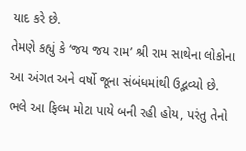યાદ કરે છે.
તેમણે કહ્યું કે ‘જય જય રામ’ શ્રી રામ સાથેના લોકોના આ અંગત અને વર્ષો જૂના સંબંધમાંથી ઉદ્ભવ્યો છે. ભલે આ ફિલ્મ મોટા પાયે બની રહી હોય, પરંતુ તેનો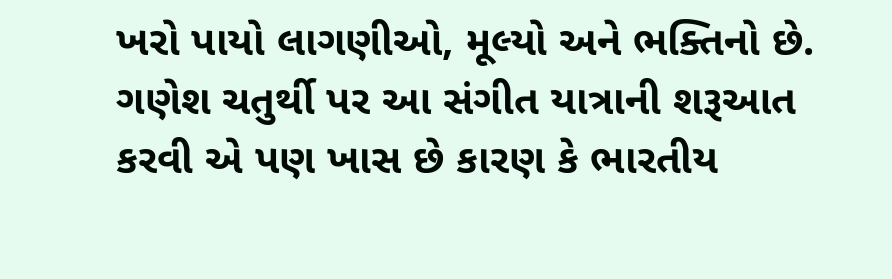ખરો પાયો લાગણીઓ, મૂલ્યો અને ભક્તિનો છે. ગણેશ ચતુર્થી પર આ સંગીત યાત્રાની શરૂઆત કરવી એ પણ ખાસ છે કારણ કે ભારતીય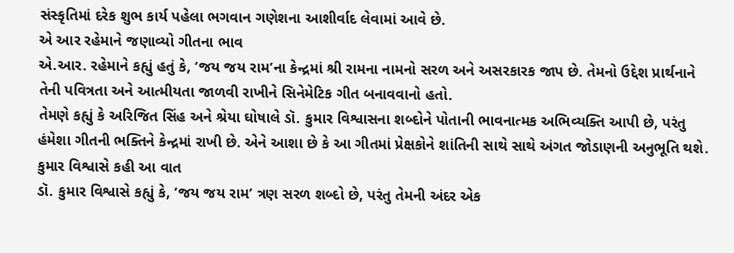સંસ્કૃતિમાં દરેક શુભ કાર્ય પહેલા ભગવાન ગણેશના આશીર્વાદ લેવામાં આવે છે.
એ આર રહેમાને જણાવ્યો ગીતના ભાવ
એ.આર. રહેમાને કહ્યું હતું કે, ‘જય જય રામ’ના કેન્દ્રમાં શ્રી રામના નામનો સરળ અને અસરકારક જાપ છે. તેમનો ઉદ્દેશ પ્રાર્થનાને તેની પવિત્રતા અને આત્મીયતા જાળવી રાખીને સિનેમેટિક ગીત બનાવવાનો હતો.
તેમણે કહ્યું કે અરિજિત સિંહ અને શ્રેયા ઘોષાલે ડૉ. કુમાર વિશ્વાસના શબ્દોને પોતાની ભાવનાત્મક અભિવ્યક્તિ આપી છે, પરંતુ હંમેશા ગીતની ભક્તિને કેન્દ્રમાં રાખી છે. એને આશા છે કે આ ગીતમાં પ્રેક્ષકોને શાંતિની સાથે સાથે અંગત જોડાણની અનુભૂતિ થશે.
કુમાર વિશ્વાસે કહી આ વાત
ડૉ. કુમાર વિશ્વાસે કહ્યું કે, ‘જય જય રામ’ ત્રણ સરળ શબ્દો છે, પરંતુ તેમની અંદર એક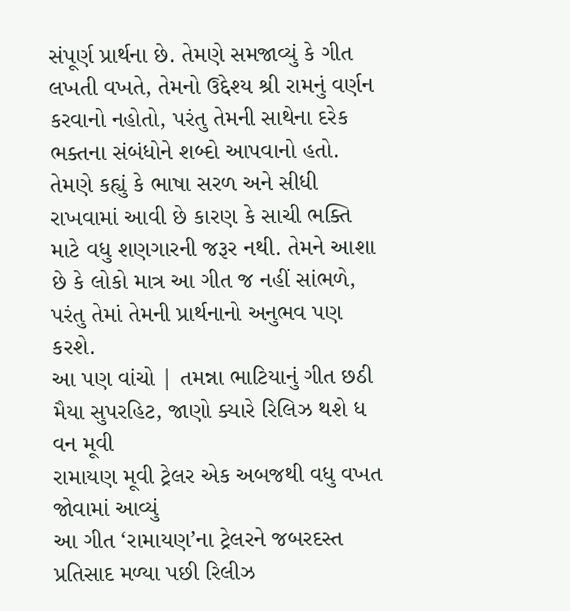સંપૂર્ણ પ્રાર્થના છે. તેમણે સમજાવ્યું કે ગીત લખતી વખતે, તેમનો ઉદ્દેશ્ય શ્રી રામનું વર્ણન કરવાનો નહોતો, પરંતુ તેમની સાથેના દરેક ભક્તના સંબંધોને શબ્દો આપવાનો હતો.
તેમણે કહ્યું કે ભાષા સરળ અને સીધી રાખવામાં આવી છે કારણ કે સાચી ભક્તિ માટે વધુ શણગારની જરૂર નથી. તેમને આશા છે કે લોકો માત્ર આ ગીત જ નહીં સાંભળે, પરંતુ તેમાં તેમની પ્રાર્થનાનો અનુભવ પણ કરશે.
આ પણ વાંચો | તમન્ના ભાટિયાનું ગીત છઠી મૈયા સુપરહિટ, જાણો ક્યારે રિલિઝ થશે ધ વન મૂવી
રામાયણ મૂવી ટ્રેલર એક અબજથી વધુ વખત જોવામાં આવ્યું
આ ગીત ‘રામાયણ’ના ટ્રેલરને જબરદસ્ત પ્રતિસાદ મળ્યા પછી રિલીઝ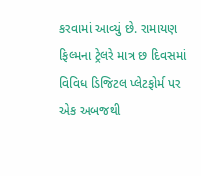કરવામાં આવ્યું છે. રામાયણ ફિલ્મના ટ્રેલરે માત્ર છ દિવસમાં વિવિધ ડિજિટલ પ્લેટફોર્મ પર એક અબજથી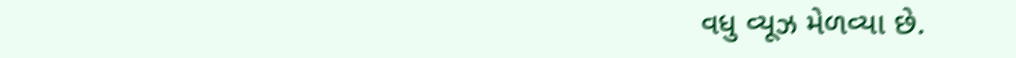વધુ વ્યૂઝ મેળવ્યા છે.